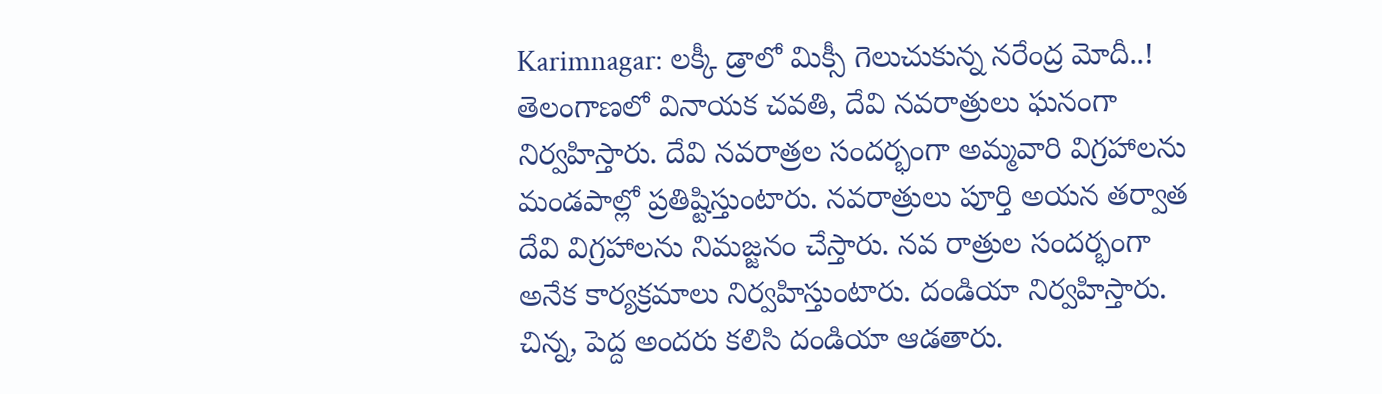Karimnagar: లక్కీ డ్రాలో మిక్సీ గెలుచుకున్న నరేంద్ర మోదీ..!
తెలంగాణలో వినాయక చవతి, దేవి నవరాత్రులు ఘనంగా నిర్వహిస్తారు. దేవి నవరాత్రల సందర్భంగా అమ్మవారి విగ్రహాలను మండపాల్లో ప్రతిష్టిస్తుంటారు. నవరాత్రులు పూర్తి అయన తర్వాత దేవి విగ్రహాలను నిమజ్జనం చేస్తారు. నవ రాత్రుల సందర్భంగా అనేక కార్యక్రమాలు నిర్వహిస్తుంటారు. దండియా నిర్వహిస్తారు. చిన్న, పెద్ద అందరు కలిసి దండియా ఆడతారు.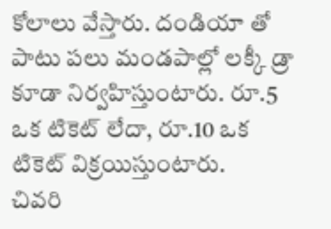కోలాలు వేస్తారు. దండియా తో పాటు పలు మండపాల్లో లక్కీ డ్రా కూడా నిర్వహిస్తుంటారు. రూ.5 ఒక టికెట్ లేదా, రూ.10 ఒక టికెట్ విక్రయిస్తుంటారు.
చివరి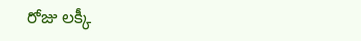రోజు లక్కీ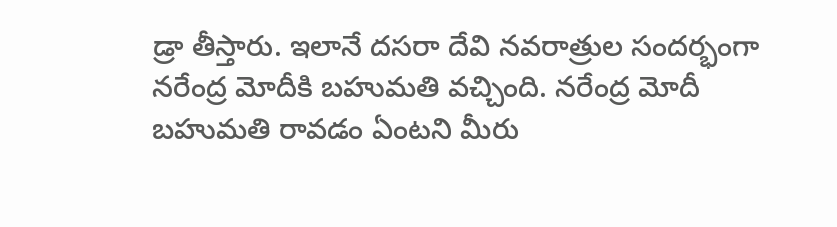డ్రా తీస్తారు. ఇలానే దసరా దేవి నవరాత్రుల సందర్భంగా నరేంద్ర మోదీకి బహుమతి వచ్చింది. నరేంద్ర మోదీ బహుమతి రావడం ఏంటని మీరు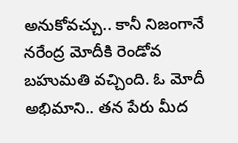అనుకోవచ్చు.. కానీ నిజంగానే నరేంద్ర మోదీకి రెండోవ బహుమతి వచ్చింది. ఓ మోదీ అభిమాని.. తన పేరు మీద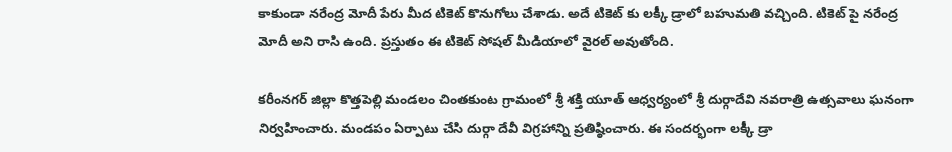కాకుండా నరేంద్ర మోదీ పేరు మీద టికెట్ కొనుగోలు చేశాడు. అదే టికెట్ కు లక్కీ డ్రాలో బహుమతి వచ్చింది. టికెట్ పై నరేంద్ర మోదీ అని రాసి ఉంది. ప్రస్తుతం ఈ టికెట్ సోషల్ మీడియాలో వైరల్ అవుతోంది.

కరీంనగర్ జిల్లా కొత్తపెల్లి మండలం చింతకుంట గ్రామంలో శ్రీ శక్తి యూత్ ఆధ్వర్యంలో శ్రీ దుర్గాదేవి నవరాత్రి ఉత్సవాలు ఘనంగా నిర్వహించారు. మండపం ఏర్పాటు చేసి దుర్గా దేవీ విగ్రహాన్ని ప్రతిష్ఠించారు. ఈ సందర్భంగా లక్కీ డ్రా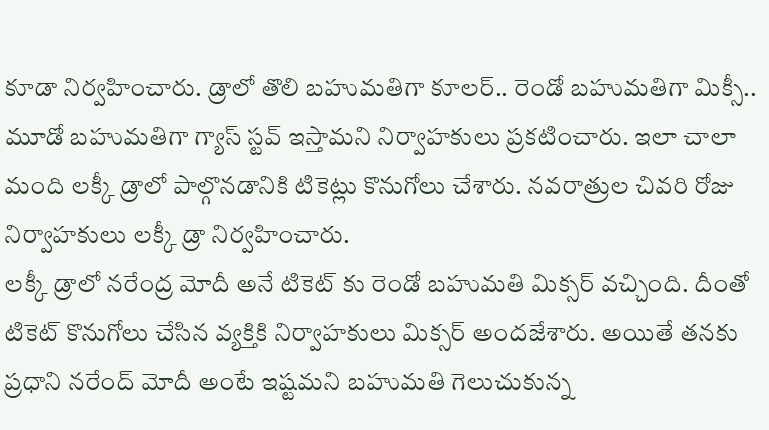కూడా నిర్వహించారు. డ్రాలో తొలి బహుమతిగా కూలర్.. రెండో బహుమతిగా మిక్సీ.. మూడో బహుమతిగా గ్యాస్ స్టవ్ ఇస్తామని నిర్వాహకులు ప్రకటించారు. ఇలా చాలా మంది లక్కీ డ్రాలో పాల్గొనడానికి టికెట్లు కొనుగోలు చేశారు. నవరాత్రుల చివరి రోజు నిర్వాహకులు లక్కీ డ్రా నిర్వహించారు.
లక్కీ డ్రాలో నరేంద్ర మోదీ అనే టికెట్ కు రెండో బహుమతి మిక్సర్ వచ్చింది. దీంతో టికెట్ కొనుగోలు చేసిన వ్యక్తికి నిర్వాహకులు మిక్సర్ అందజేశారు. అయితే తనకు ప్రధాని నరేంద్ మోదీ అంటే ఇష్టమని బహుమతి గెలుచుకున్న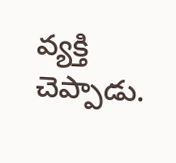వ్యక్తి చెప్పాడు.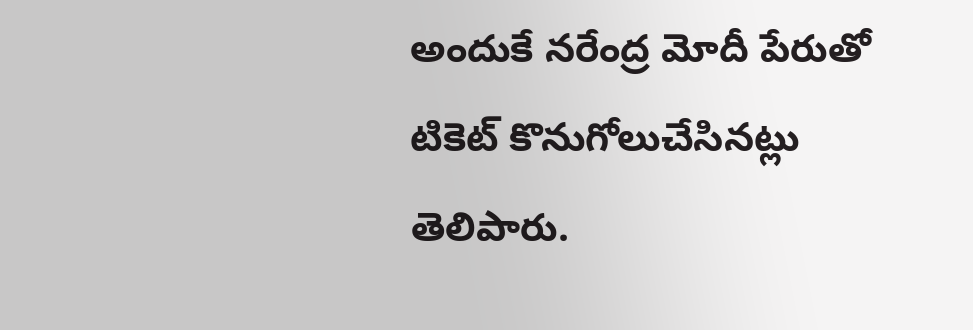అందుకే నరేంద్ర మోదీ పేరుతో టికెట్ కొనుగోలుచేసినట్లు తెలిపారు.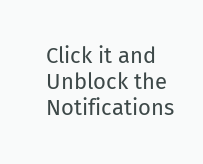Click it and Unblock the Notifications